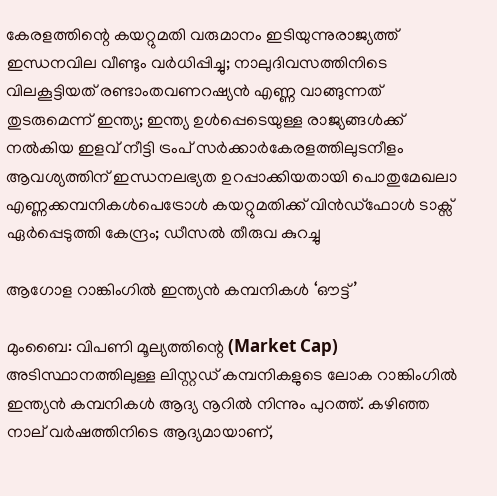കേരളത്തിന്റെ കയറ്റുമതി വരുമാനം ഇടിയുന്നുരാജ്യത്ത് ഇന്ധനവില വീണ്ടും വർ‌ധിപ്പിച്ചു; നാലുദിവസത്തിനിടെ വിലകൂട്ടിയത് രണ്ടാംതവണറഷ്യൻ എണ്ണ വാങ്ങുന്നത് തുടരുമെന്ന് ഇന്ത്യ; ഇന്ത്യ ഉൾപ്പെടെയുള്ള രാജ്യങ്ങൾക്ക് നൽകിയ ഇളവ് നീട്ടി ട്രംപ് സർക്കാർകേരളത്തിലുടനീളം ആവശ്യത്തിന് ഇന്ധനലഭ്യത ഉറപ്പാക്കിയതായി പൊതുമേഖലാ എണ്ണക്കമ്പനികൾപെട്രോൾ കയറ്റുമതിക്ക് വിൻഡ്ഫോൾ ടാക്സ് ഏർപ്പെടുത്തി കേന്ദ്രം; ഡീസൽ തീരുവ കുറച്ചു

ആഗോള റാങ്കിംഗിൽ ഇന്ത്യൻ കമ്പനികൾ ‘ഔട്ട്’

മുംബൈ: വിപണി മൂല്യത്തിന്റെ (Market Cap) അടിസ്ഥാനത്തിലുള്ള ലിസ്റ്റഡ് കമ്പനികളുടെ ലോക റാങ്കിംഗിൽ ഇന്ത്യൻ കമ്പനികൾ ആദ്യ നൂറിൽ നിന്നും പുറത്ത്. കഴിഞ്ഞ നാല് വർഷത്തിനിടെ ആദ്യമായാണ്,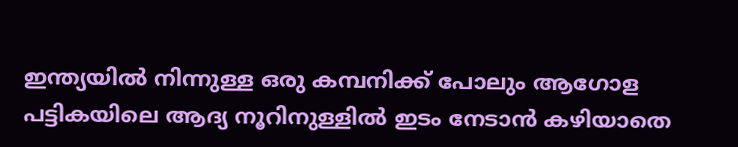ഇന്ത്യയിൽ നിന്നുള്ള ഒരു കമ്പനിക്ക് പോലും ആഗോള പട്ടികയിലെ ആദ്യ നൂറിനുള്ളിൽ ഇടം നേടാൻ കഴിയാതെ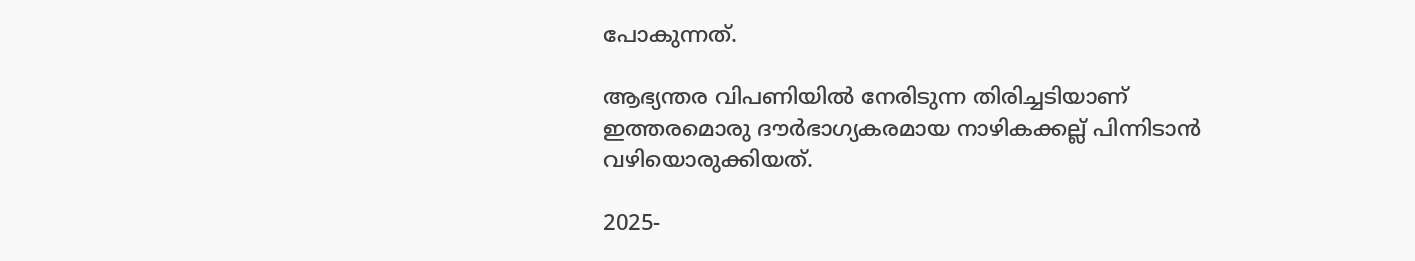പോകുന്നത്.

ആഭ്യന്തര വിപണിയിൽ നേരിടുന്ന തിരിച്ചടിയാണ് ഇത്തരമൊരു ദൗർഭാഗ്യകരമായ നാഴികക്കല്ല് പിന്നിടാൻ വഴിയൊരുക്കിയത്.

2025-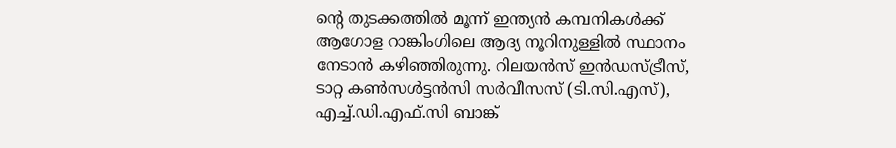ന്റെ തുടക്കത്തിൽ മൂന്ന് ഇന്ത്യൻ കമ്പനികൾക്ക് ആഗോള റാങ്കിംഗിലെ ആദ്യ നൂറിനുള്ളിൽ സ്ഥാനം നേടാൻ കഴിഞ്ഞിരുന്നു. റിലയൻസ് ഇൻഡസ്ട്രീസ്, ടാറ്റ കൺസൾട്ടൻസി സർവീസസ് (ടി.സി.എസ്), എച്ച്.ഡി.എഫ്.സി ബാങ്ക്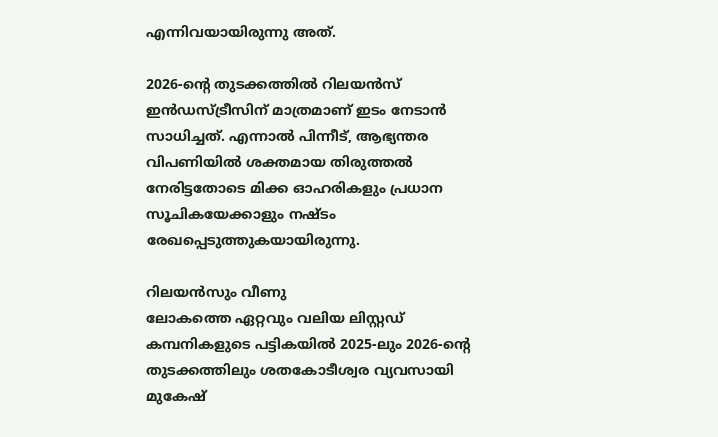എന്നിവയായിരുന്നു അത്.

2026-ന്റെ തുടക്കത്തിൽ റിലയൻസ് ഇൻഡസ്ട്രീസിന് മാത്രമാണ് ഇടം നേടാൻ സാധിച്ചത്. എന്നാൽ പിന്നീട്, ആഭ്യന്തര വിപണിയിൽ ശക്തമായ തിരുത്തൽ നേരിട്ടതോടെ മിക്ക ഓഹരികളും പ്രധാന സൂചികയേക്കാളും നഷ്ടം രേഖപ്പെടുത്തുകയായിരുന്നു.

റിലയൻസും വീണു
ലോകത്തെ ഏറ്റവും വലിയ ലിസ്റ്റഡ് കമ്പനികളുടെ പട്ടികയിൽ 2025-ലും 2026-ന്റെ തുടക്കത്തിലും ശതകോടീശ്വര വ്യവസായി മുകേഷ്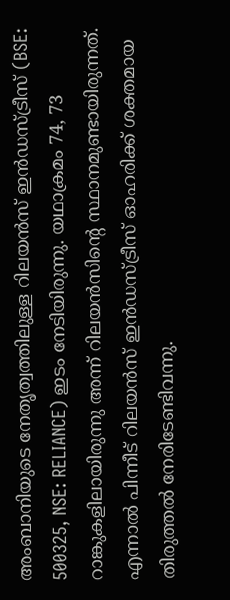അംബാനിയുടെ നേതൃത്വത്തിലുള്ള റിലയൻസ് ഇൻഡസ്ട്രീസ് (BSE: 500325, NSE: RELIANCE) ഇടം നേടിയിരുന്നു. യഥാക്രമം 74, 73 റാങ്കുകളിലായിരുന്നു അന്ന് റിലയൻസിന്റെ സ്ഥാനമുണ്ടായിരുന്നത്. എന്നാൽ പിന്നീട് റിലയൻസ് ഇൻഡസ്ട്രീസ് ഓഹരിക്ക് ശക്തമായ തിരുത്തൽ നേരിടേണ്ടിവന്നു.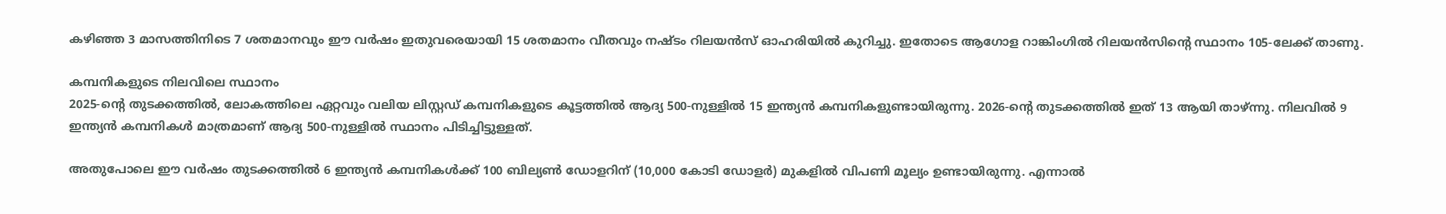കഴിഞ്ഞ 3 മാസത്തിനിടെ 7 ശതമാനവും ഈ വർഷം ഇതുവരെയായി 15 ശതമാനം വീതവും നഷ്ടം റിലയൻസ് ഓഹരിയിൽ കുറിച്ചു. ഇതോടെ ആഗോള റാങ്കിംഗിൽ റിലയൻസിന്റെ സ്ഥാനം 105-ലേക്ക് താണു.

കമ്പനികളുടെ നിലവിലെ സ്ഥാനം
2025-ന്റെ തുടക്കത്തിൽ, ലോകത്തിലെ ഏറ്റവും വലിയ ലിസ്റ്റഡ് കമ്പനികളുടെ കൂട്ടത്തിൽ ആദ്യ 500-നുള്ളിൽ 15 ഇന്ത്യൻ കമ്പനികളുണ്ടായിരുന്നു. 2026-ന്റെ തുടക്കത്തിൽ ഇത് 13 ആയി താഴ്ന്നു. നിലവിൽ 9 ഇന്ത്യൻ കമ്പനികൾ മാത്രമാണ് ആദ്യ 500-നുള്ളിൽ സ്ഥാനം പിടിച്ചിട്ടുള്ളത്.

അതുപോലെ ഈ വർഷം തുടക്കത്തിൽ 6 ഇന്ത്യൻ കമ്പനികൾക്ക് 100 ബില്യൺ ഡോളറിന് (10,000 കോടി ഡോളർ) മുകളിൽ വിപണി മൂല്യം ഉണ്ടായിരുന്നു. എന്നാൽ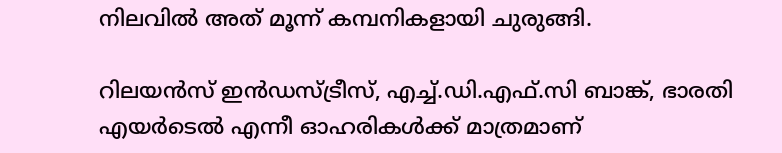നിലവിൽ അത് മൂന്ന് കമ്പനികളായി ചുരുങ്ങി.

റിലയൻസ് ഇൻഡസ്ട്രീസ്, എച്ച്.ഡി.എഫ്.സി ബാങ്ക്, ഭാരതി എയർടെൽ എന്നീ ഓഹരികൾക്ക് മാത്രമാണ്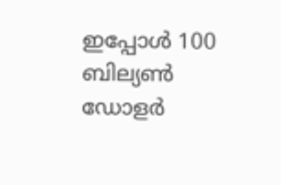ഇപ്പോൾ 100 ബില്യൺ ഡോളർ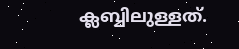ക്ലബ്ബിലുള്ളത്.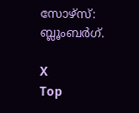സോഴ്സ്: ബ്ലൂംബർഗ്.

X
Top